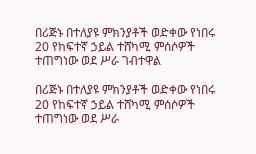በሪጅኑ በተለያዩ ምክንያቶች ወድቀው የነበሩ 20 የከፍተኛ ኃይል ተሸካሚ ምሰሶዎች ተጠግነው ወደ ሥራ ገብተዋል

በሪጅኑ በተለያዩ ምክንያቶች ወድቀው የነበሩ 20 የከፍተኛ ኃይል ተሸካሚ ምሰሶዎች ተጠግነው ወደ ሥራ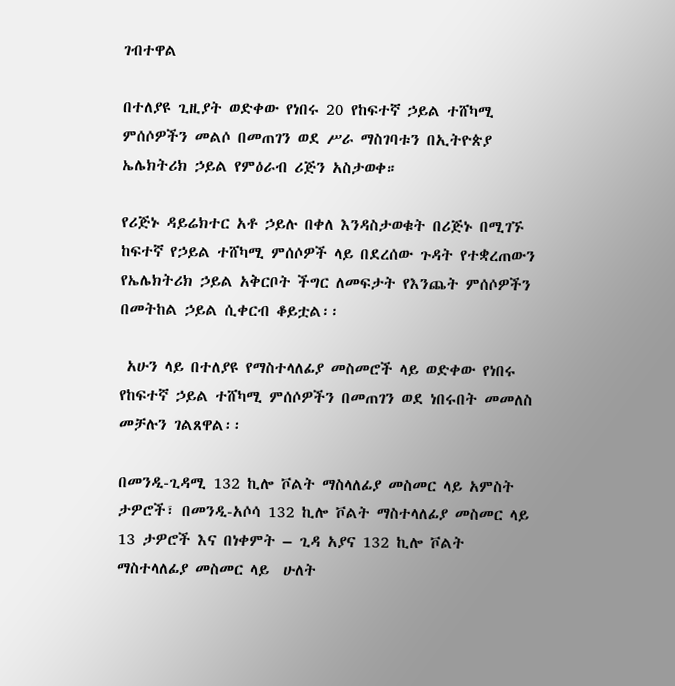ገብተዋል

በተለያዩ ጊዚያት ወድቀው የነበሩ 20 የከፍተኛ ኃይል ተሸካሚ ምሰሶዎችን መልሶ በመጠገን ወደ ሥራ ማስገባቱን በኢትዮጵያ ኤሌክትሪክ ኃይል የምዕራብ ሪጅን አስታወቀ።

የሪጅኑ ዳይሬክተር አቶ ኃይሉ በቀለ እንዳስታወቁት በሪጅኑ በሚገኙ ከፍተኛ የኃይል ተሸካሚ ምሰሶዎች ላይ በደረሰው ጉዳት የተቋረጠውን የኤሌክትሪክ ኃይል አቅርቦት ችግር ለመፍታት የእንጨት ምሰሶዎችን በመትከል ኃይል ሲቀርብ ቆይቷል፡፡

 አሁን ላይ በተለያዩ የማስተላለፊያ መስመሮች ላይ ወድቀው የነበሩ የከፍተኛ ኃይል ተሸካሚ ምሰሶዎችን በመጠገን ወደ ነበሩበት መመለስ መቻሉን ገልጸዋል፡፡

በመንዲ-ጊዳሚ 132 ኪሎ ቮልት ማስላለፊያ መስመር ላይ አምስት ታዎሮች፣ በመንዲ-አሶሳ 132 ኪሎ ቮልት ማስተላለፊያ መስመር ላይ 13 ታዎሮች እና በነቀምት – ጊዳ አያና 132 ኪሎ ቮልት ማስተላለፊያ መስመር ላይ  ሁለት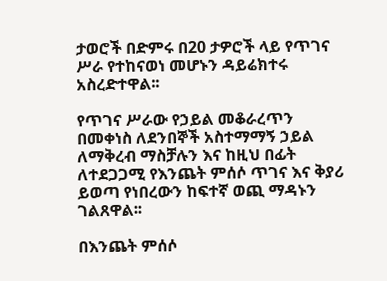ታወሮች በድምሩ በ20 ታዎሮች ላይ የጥገና ሥራ የተከናወነ መሆኑን ዳይሬክተሩ አስረድተዋል፡፡

የጥገና ሥራው የኃይል መቆራረጥን በመቀነስ ለደንበኞች አስተማማኝ ኃይል ለማቅረብ ማስቻሉን እና ከዚህ በፊት ለተደጋጋሚ የእንጨት ምሰሶ ጥገና እና ቅያሪ ይወጣ የነበረውን ከፍተኛ ወጪ ማዳኑን ገልጸዋል፡፡

በእንጨት ምሰሶ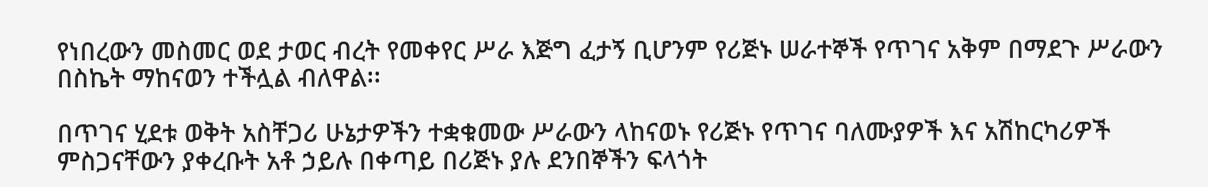የነበረውን መስመር ወደ ታወር ብረት የመቀየር ሥራ እጅግ ፈታኝ ቢሆንም የሪጅኑ ሠራተኞች የጥገና አቅም በማደጉ ሥራውን በስኬት ማከናወን ተችሏል ብለዋል፡፡

በጥገና ሂደቱ ወቅት አስቸጋሪ ሁኔታዎችን ተቋቁመው ሥራውን ላከናወኑ የሪጅኑ የጥገና ባለሙያዎች እና አሽከርካሪዎች ምስጋናቸውን ያቀረቡት አቶ ኃይሉ በቀጣይ በሪጅኑ ያሉ ደንበኞችን ፍላጎት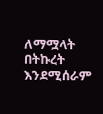ለማሟላት በትኩረት እንደሚሰራም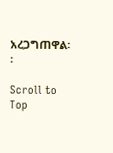አረጋግጠዋል፡፡

Scroll to Top